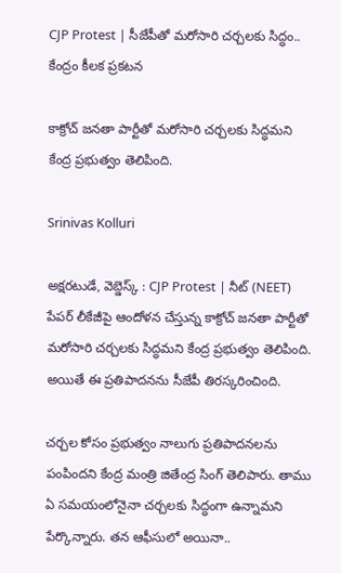CJP Protest | సీజేపీతో మరోసారి చర్చలకు సిద్ధం.. కేంద్రం కీలక ప్రకటన

కాక్రోచ్ జనతా పార్టీతో మరోసారి చర్చలకు సిద్ధమని కేంద్ర ప్రభుత్వం తెలిపింది.

Srinivas Kolluri

అక్షరటుడే, వెబ్డెస్క్ : CJP Protest | నీట్ (NEET) పేపర్ లీకేజీపై ఆందోళన చేస్తున్న కాక్రోచ్ జనతా పార్టీతో మరోసారి చర్చలకు సిద్ధమని కేంద్ర ప్రభుత్వం తెలిపింది. అయితే ఈ ప్రతిపాదనను సీజేపీ తిరస్కరించింది.

చర్చల కోసం ప్రభుత్వం నాలుగు ప్రతిపాదనలను పంపిందని కేంద్ర మంత్రి జితేంద్ర సింగ్ తెలిపారు. తాము ఏ సమయంలోనైనా చర్చలకు సిద్ధంగా ఉన్నామని పేర్కొన్నారు. తన ఆఫీసులో అయినా..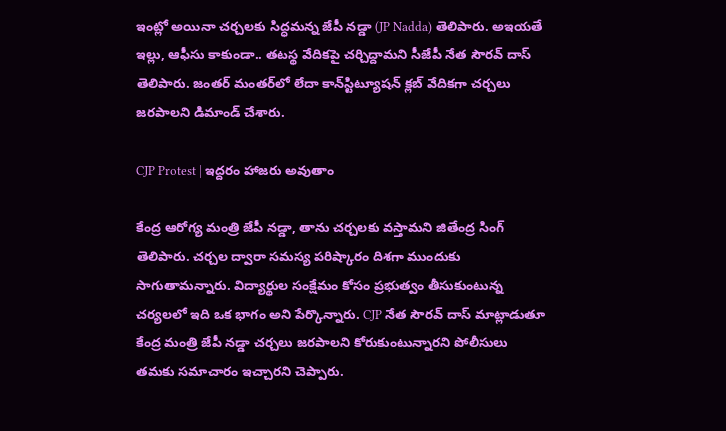ఇంట్లో అయినా చర్చలకు సిద్ధమన్న జేపీ నడ్డా (JP Nadda) తెలిపారు. అఇయతే ఇల్లు, ఆఫీసు కాకుండా.. తటస్థ వేదికపై చర్చిద్దామని సీజేపీ నేత సౌరవ్‌ దాస్‌ తెలిపారు. జంతర్‌ మంతర్‌లో లేదా కాన్‌స్టిట్యూషన్‌ క్లబ్‌ వేదికగా చర్చలు జరపాలని డిమాండ్ చేశారు.

CJP Protest | ఇద్దరం హాజరు అవుతాం

కేంద్ర ఆరోగ్య మంత్రి జేపీ నడ్డా, తాను చర్చలకు వస్తామని జితేంద్ర సింగ్ తెలిపారు. చర్చల ద్వారా సమస్య పరిష్కారం దిశగా ముందుకు సాగుతామన్నారు. విద్యార్థుల సంక్షేమం కోసం ప్రభుత్వం తీసుకుంటున్న చర్యలలో ఇది ఒక భాగం అని పేర్కొన్నారు. CJP నేత సౌరవ్ దాస్ మాట్లాడుతూ కేంద్ర మంత్రి జేపీ నడ్డా చర్చలు జరపాలని కోరుకుంటున్నారని పోలీసులు తమకు సమాచారం ఇచ్చారని చెప్పారు.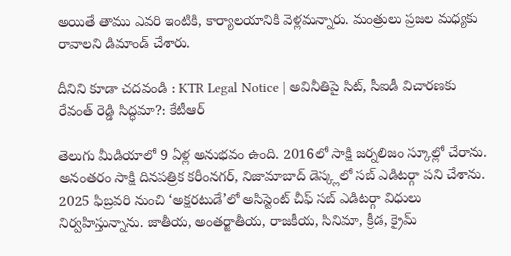అయితే తాము ఎవరి ఇంటికి, కార్యాలయానికి వెళ్లమన్నారు. మంత్రులు ప్రజల మధ్యకు రావాలని డిమాండ్ చేశారు.

దీనిని కూడా చదవండి : KTR Legal Notice | అవినీతిపై సిట్, సీఐడీ విచారణకు రేవంత్ రెడ్డి సిద్ధమా?: కేటీఆర్

తెలుగు మీడియాలో 9 ఏళ్ల అనుభవం ఉంది. 2016లో సాక్షి జర్నలిజం స్కూల్లో చేరాను. అనంతరం సాక్షి దినపత్రిక కరీంనగర్, నిజామాబాద్ డెస్క్లలో సబ్ ఎడిటర్గా పని చేశాను. 2025 ఫిబ్రవరి నుంచి ‘అక్షరటుడే’లో అసిస్టెంట్ చీఫ్ సబ్ ఎడిటర్గా విధులు నిర్వహిస్తున్నాను. జాతీయ, అంతర్జాతీయ, రాజకీయ, సినిమా, క్రీడ, క్రైమ్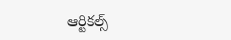ఆర్టికల్స్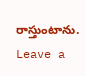రాస్తుంటాను.
Leave a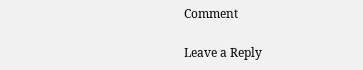Comment

Leave a Reply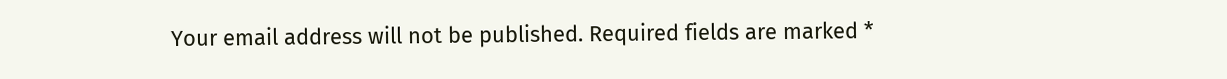Your email address will not be published. Required fields are marked *